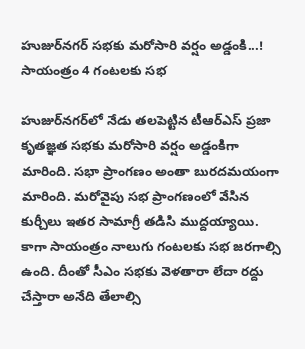హుజుర్‌నగర్‌ సభకు మరోసారి వర్షం అడ్డంకి...! సాయంత్రం 4 గంటలకు సభ

హుజుర్‌నగర్‌లో నేడు తలపెట్టిన టీఆర్ఎస్ ప్రజా కృతజ్ఞత సభకు మరోసారి వర్షం అడ్డంకిగా మారింది. సభా ప్రాంగణం అంతా బురదమయంగా మారింది. మరోవైపు సభ ప్రాంగణంలో వేసిన కుర్చీలు ఇతర సామాగ్రీ తడిసి ముద్దయ్యాయి. కాగా సాయంత్రం నాలుగు గంటలకు సభ జరగాల్సి ఉంది. దీంతో సీఎం సభకు వెళతారా లేదా రద్దు చేస్తారా అనేది తేలాల్సి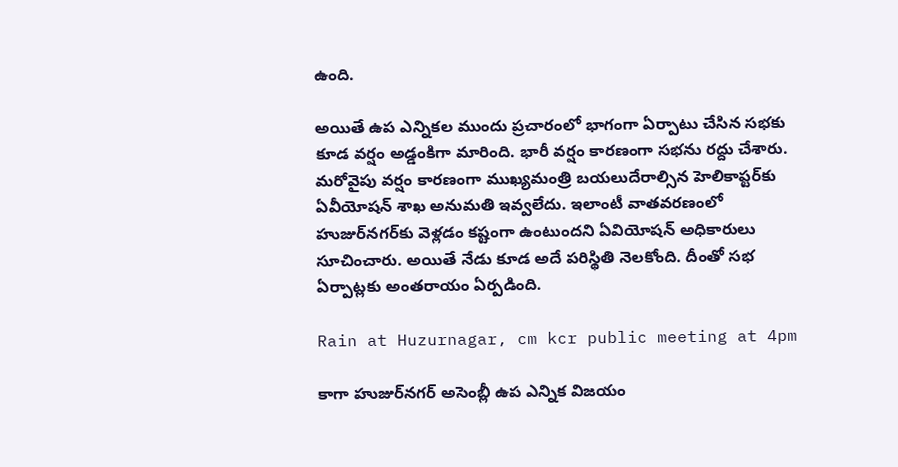ఉంది.

అయితే ఉప ఎన్నికల ముందు ప్రచారంలో భాగంగా ఏర్పాటు చేసిన సభకు కూడ వర్షం అడ్డంకిగా మారింది. భారీ వర్షం కారణంగా సభను రద్దు చేశారు. మరోవైపు వర్షం కారణంగా ముఖ్యమంత్రి బయలుదేరాల్సిన హెలికాప్టర్‌కు ఏవీయోషన్ శాఖ అనుమతి ఇవ్వలేదు. ఇలాంటీ వాతవరణంలో హుజుర్‌నగర్‌కు వెళ్లడం కష్టంగా ఉంటుందని ఏవియోషన్ అధికారులు సూచించారు. అయితే నేడు కూడ అదే పరిస్థితి నెలకోంది. దీంతో సభ ఏర్పాట్లకు అంతరాయం ఏర్పడింది.

Rain at Huzurnagar, cm kcr public meeting at 4pm

కాగా హుజుర్‌నగర్ అసెంబ్లీ ఉప ఎన్నిక విజయం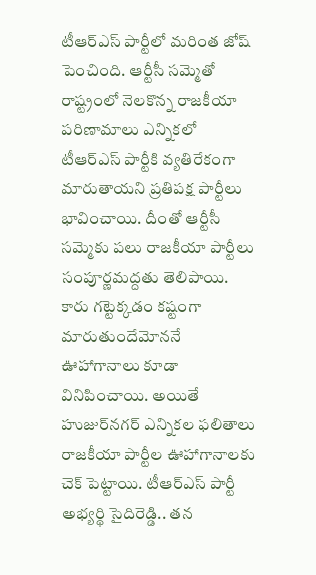టీఆర్ఎస్ పార్టీలో మరింత జోష్ పెంచింది. ఆర్టీసీ సమ్మెతో రాష్ట్రంలో నెలకొన్న రాజకీయా పరిణామాలు ఎన్నికలో టీఆర్ఎస్ పార్టీకి వ్యతిరేకంగా మారుతాయని ప్రతిపక్ష పార్టీలు భావించాయి. దీంతో ఆర్టీసీ సమ్మెకు పలు రాజకీయా పార్టీలు సంపూర్ణమద్దతు తెలిపాయి. కారు గట్టెక్కడం కష్టంగా మారుతుందేమోననే ఊహాగానాలు కూడా వినిపించాయి. అయితే హుజుర్‌నగర్ ఎన్నికల ఫలితాలు రాజకీయా పార్టీల ఊహాగానాలకు చెక్ పెట్టాయి. టీఆర్ఎస్ పార్టీ అభ్యర్థి సైదిరెడ్డి.. తన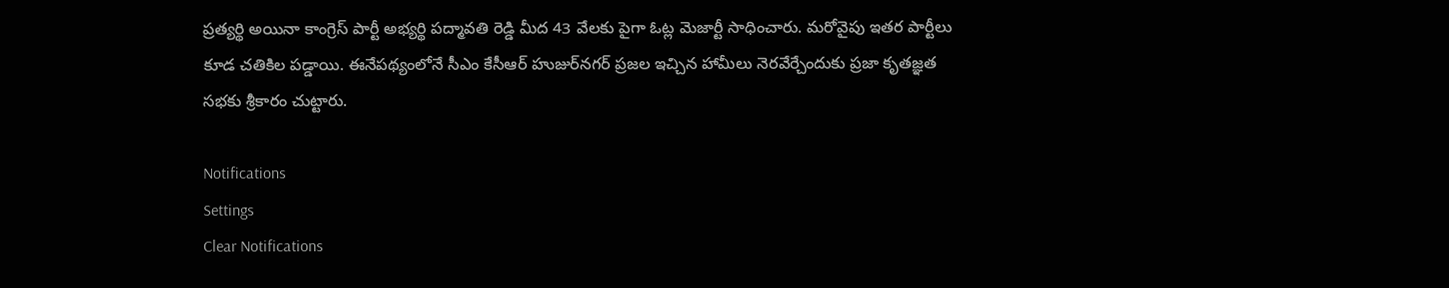ప్రత్యర్థి అయినా కాంగ్రెస్ పార్టీ అభ్యర్థి పద్మావతి రెడ్డి మీద 43 వేలకు పైగా ఓట్ల మెజార్టీ సాధించారు. మరోవైపు ఇతర పార్టీలు కూడ చతికిల పడ్డాయి. ఈనేపథ్యంలోనే సీఎం కేసీఆర్ హుజుర్‌నగర్ ప్రజల ఇచ్చిన హామీలు నెరవేర్చేందుకు ప్రజా కృతజ్ఞత సభకు శ్రీకారం చుట్టారు.

Notifications
Settings
Clear Notifications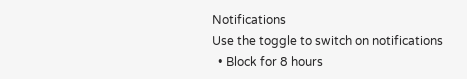Notifications
Use the toggle to switch on notifications
  • Block for 8 hours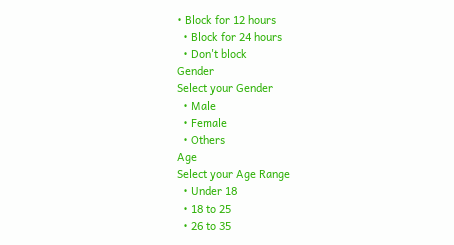• Block for 12 hours
  • Block for 24 hours
  • Don't block
Gender
Select your Gender
  • Male
  • Female
  • Others
Age
Select your Age Range
  • Under 18
  • 18 to 25
  • 26 to 35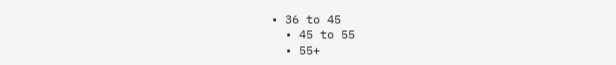• 36 to 45
  • 45 to 55
  • 55+